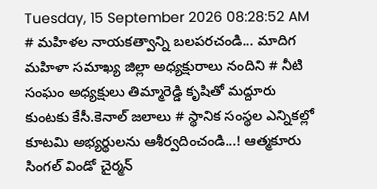Tuesday, 15 September 2026 08:28:52 AM
# మహిళల నాయకత్వాన్ని బలపరచండి... మాదిగ మహిళా సమాఖ్య జిల్లా అధ్యక్షురాలు నందిని # నీటి సంఘం అధ్యక్షులు తిమ్మారెడ్డి కృషితో మద్దూరు కుంటకు కేసీ.కెనాల్ జలాలు # స్థానిక సంస్థల ఎన్నికల్లో కూటమి అభ్యర్థులను ఆశీర్వదించండి...! ఆత్మకూరు సింగల్ విండో చైర్మన్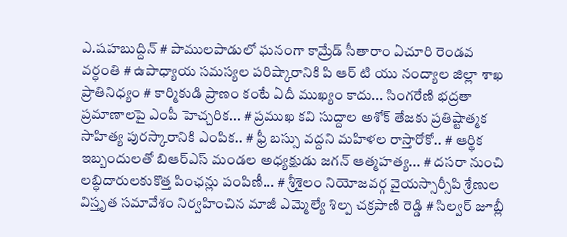ఎ.షహబుద్దిన్ # పాములపాడులో ఘనంగా కామ్రేడ్ సీతారాం ఏచూరి రెండవ వర్ధంతి # ఉపాధ్యాయ సమస్యల పరిష్కారానికి పి ఆర్ టి యు నంద్యాల జిల్లా శాఖ ప్రాతినిధ్యం # కార్మికుడి ప్రాణం కంటే ఏదీ ముఖ్యం కాదు... సింగరేణి భద్రతా ప్రమాణాలపై ఎంపీ హెచ్చరిక... # ప్రముఖ కవి సుద్దాల అశోక్ తేజకు ప్రతిష్టాత్మక సాహిత్య పురస్కారానికి ఎంపిక.. # ఫ్రీ బస్సు వద్దని మహిళల రాస్తారోకో.. # ఆర్థిక ఇబ్బందులతో బిఆర్ఎస్ మండల అధ్యక్షుడు జగన్ ఆత్మహత్య... # దసరా నుంచి లబ్ధిదారులకుకొత్త పింఛన్లు పంపిణీ... # శ్రీశైలం నియోజవర్గ వైయస్సార్సీపి శ్రేణుల విస్తృత సమావేశం నిర్వహించిన మాజీ ఎమ్మెల్యే శిల్ప చక్రపాణి రెడ్డి # సిల్వర్ జూబ్లీ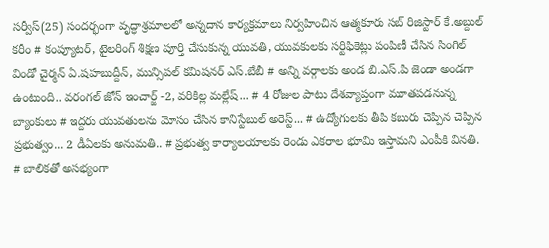సర్వీస్(25) సందర్భంగా వృద్ధాశ్రమాలలో అన్నదాన కార్యక్రమాలు నిర్వహించిన ఆత్మకూరు సబ్ రిజిస్టార్ కే.అబ్దుల్ కరీం # కంప్యూటర్, టైలరింగ్ శిక్షణ పూర్తి చేసుకున్న యువతి, యువకులకు సర్టిఫికెట్లు పంపిణీ చేసిన సింగిల్ విండో చైర్మన్ ఏ.షహబుద్దీన్, మున్సిపల్ కమిషనర్ ఎస్.బేబీ # అన్ని వర్గాలకు అండ బి.ఎస్.పి జెండా అండగా ఉంటుంది.. వరంగల్ జోన్ ఇంచార్జ్ -2, వరికిల్ల మల్లేష్... # 4 రోజుల పాటు దేశవ్యాప్తంగా మూతపడనున్న బ్యాంకులు # ఇద్దరు యువతులను మోసం చేసిన కానిస్టేబుల్ అరెస్ట్... # ఉద్యోగులకు తీపి కబురు చెప్పిన చెప్పిన ప్రభుత్వం... 2 డీఏలకు అనుమతి.. # ప్రభుత్వ కార్యాలయాలకు రెండు ఎకరాల భూమి ఇస్తామని ఎంపీకి వినతి. # బాలికతో అసభ్యంగా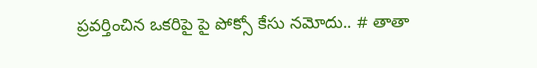ప్రవర్తించిన ఒకరిపై పై పోక్సో కేసు నమోదు.. # తాతా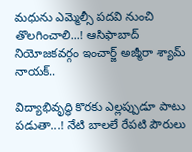మధును ఎమ్మెల్సీ పదవి నుంచి తొలగించాలి...! ఆసిఫాబాద్ నియోజకవర్గం ఇంచార్జ్ అజ్మీరా శ్యామ్ నాయక్..

విద్యాభివృద్ధి కొరకు ఎల్లప్పుడూ పాటు పడుతా...! నేటి బాలలే రేపటి పౌరులు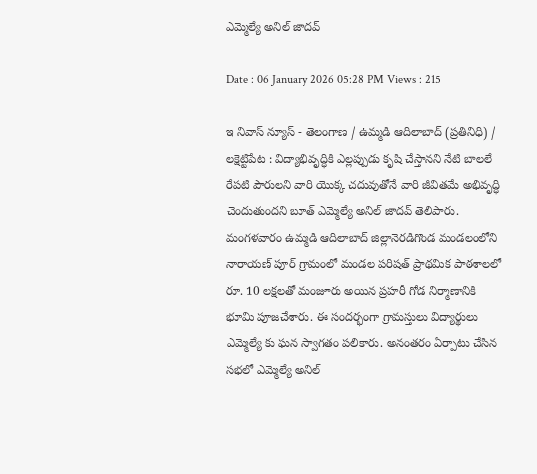ఎమ్మెల్యే అనిల్ జాదవ్

Date : 06 January 2026 05:28 PM Views : 215

ఇ నివాస్ న్యూస్ - తెలంగాణ / ఉమ్మడి ఆదిలాబాద్ (ప్రతినిధి) / లక్షెట్టిపేట : విద్యాభివృద్ధికి ఎల్లప్పుడు కృషి చేస్తానని నేటి బాలలే రేపటి పౌరులని వారి యొక్క చదువుతోనే వారి జీవితమే అభివృద్ధి చెందుతుందని బూత్ ఎమ్మెల్యే అనిల్ జాదవ్ తెలిపారు. మంగళవారం ఉమ్మడి ఆదిలాబాద్ జిల్లానెరడిగొండ మండలంలోని నారాయణ్ పూర్ గ్రామంలో మండల పరిషత్ ప్రాథమిక పాఠశాలలో రూ. 10 లక్షలతో మంజూరు అయిన ప్రహరీ గోడ నిర్మాణానికి భూమి పూజచేశారు. ఈ సందర్భంగా గ్రామస్తులు విద్యార్థులు ఎమ్మెల్యే కు ఘన స్వాగతం పలికారు. అనంతరం ఏర్పాటు చేసిన సభలో ఎమ్మెల్యే అనిల్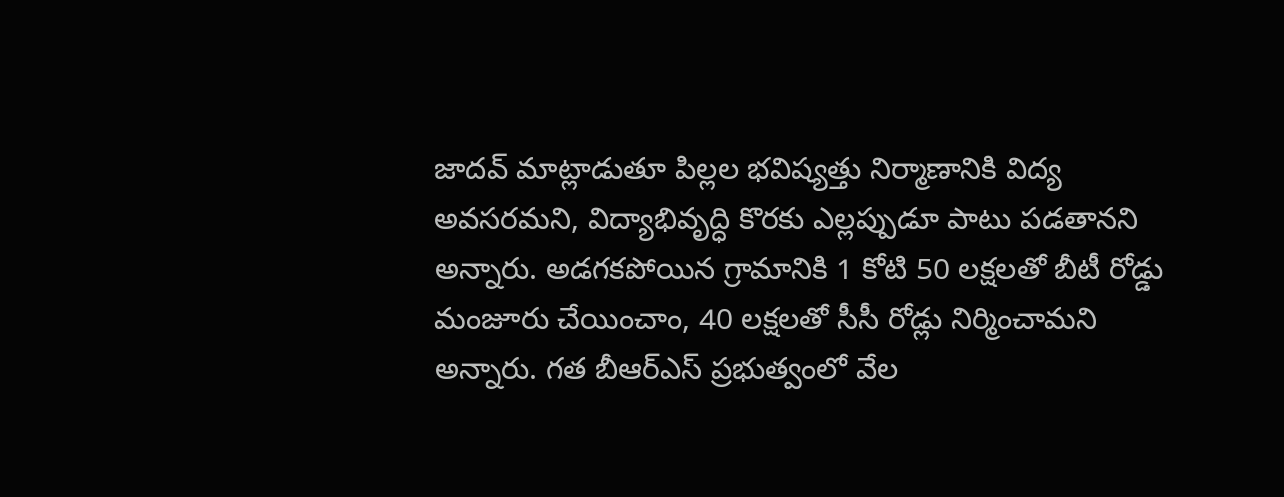జాదవ్ మాట్లాడుతూ పిల్లల భవిష్యత్తు నిర్మాణానికి విద్య అవసరమని, విద్యాభివృద్ధి కొరకు ఎల్లప్పుడూ పాటు పడతానని అన్నారు. అడగకపోయిన గ్రామానికి 1 కోటి 50 లక్షలతో బీటీ రోడ్డు మంజూరు చేయించాం, 40 లక్షలతో సీసీ రోడ్లు నిర్మించామని అన్నారు. గత బీఆర్ఎస్ ప్రభుత్వంలో వేల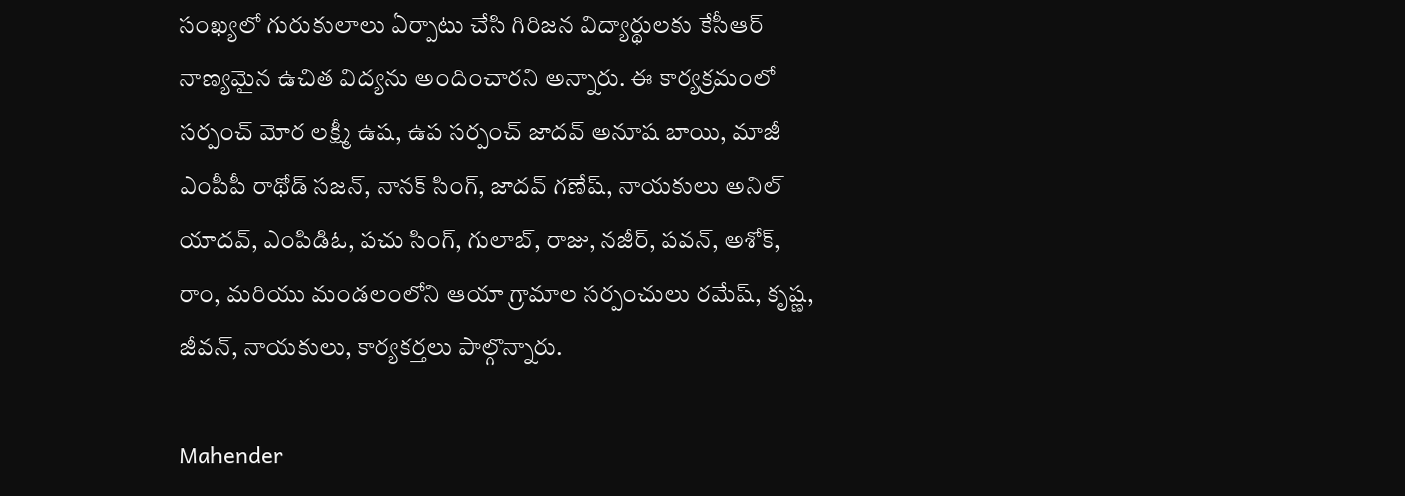సంఖ్యలో గురుకులాలు ఏర్పాటు చేసి గిరిజన విద్యార్థులకు కేసీఆర్ నాణ్యమైన ఉచిత విద్యను అందించారని అన్నారు. ఈ కార్యక్రమంలో సర్పంచ్ మోర లక్ష్మీ ఉష, ఉప సర్పంచ్ జాదవ్ అనూష బాయి, మాజీ ఎంపీపీ రాథోడ్ సజన్, నానక్ సింగ్, జాదవ్ గణేష్, నాయకులు అనిల్ యాదవ్, ఎంపిడిఓ, పచు సింగ్, గులాబ్, రాజు, నజీర్, పవన్, అశోక్, రాం, మరియు మండలంలోని ఆయా గ్రామాల సర్పంచులు రమేష్, కృష్ణ, జీవన్, నాయకులు, కార్యకర్తలు పాల్గొన్నారు.

Mahender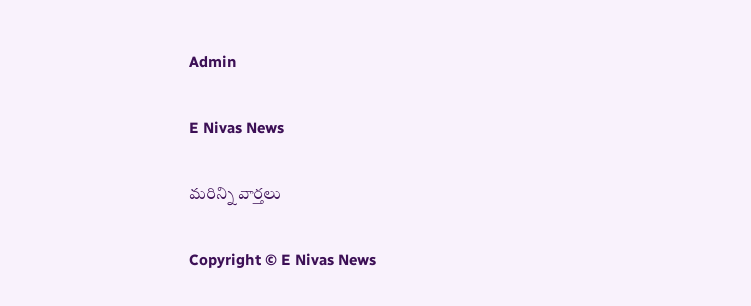Admin

E Nivas News

మరిన్ని వార్తలు

Copyright © E Nivas News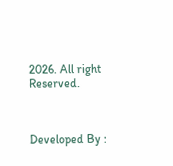2026. All right Reserved.



Developed By :